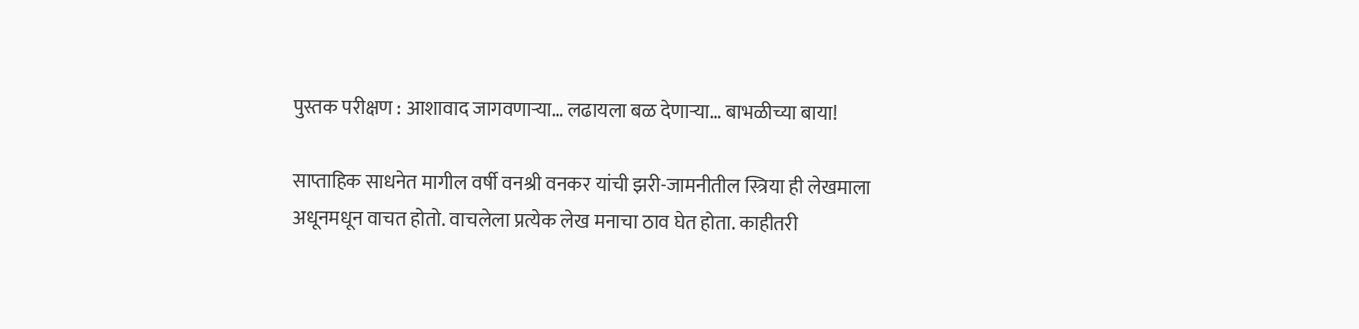पुस्तक परीक्षण : आशावाद जागवणाऱ्या… लढायला बळ देणाऱ्या… बाभळीच्या बाया!

साप्ताहिक साधनेत मागील वर्षी वनश्री वनकर यांची झरी-जामनीतील स्त्रिया ही लेखमाला अधूनमधून वाचत होतो. वाचलेला प्रत्येक लेख मनाचा ठाव घेत होता. काहीतरी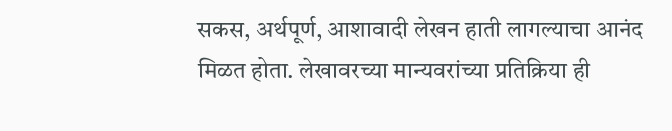सकस, अर्थपूर्ण, आशावादी लेखन हाती लागल्याचा आनंद मिळत होता. लेखावरच्या मान्यवरांच्या प्रतिक्रिया ही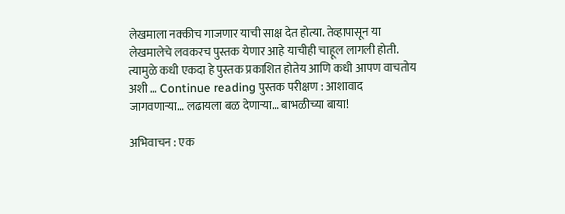लेखमाला नक्कीच गाजणार याची साक्ष देत होत्या. तेव्हापासून या लेखमालेचे लवकरच पुस्तक येणार आहे याचीही चाहूल लागली होती. त्यामुळे कधी एकदा हे पुस्तक प्रकाशित होतेय आणि कधी आपण वाचतोय अशी … Continue reading पुस्तक परीक्षण : आशावाद जागवणाऱ्या… लढायला बळ देणाऱ्या… बाभळीच्या बाया!

अभिवाचन : एक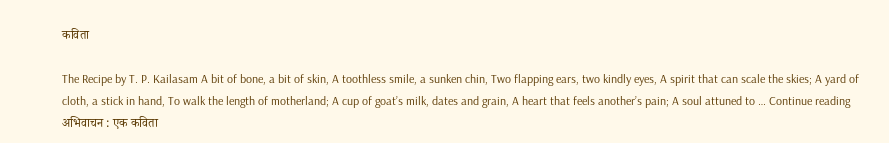कविता

The Recipe by T. P. Kailasam A bit of bone, a bit of skin, A toothless smile, a sunken chin, Two flapping ears, two kindly eyes, A spirit that can scale the skies; A yard of cloth, a stick in hand, To walk the length of motherland; A cup of goat’s milk, dates and grain, A heart that feels another’s pain; A soul attuned to … Continue reading अभिवाचन : एक कविता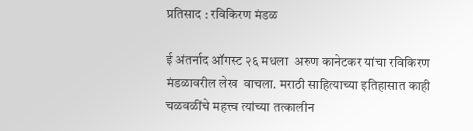प्रतिसाद : रविकिरण मंडळ

ई अंतर्नाद ऑगस्ट २६ मधला  अरुण कानेटकर यांचा रविकिरण मंडळावरील लेख  वाचला. मराठी साहित्याच्या इतिहासात काही चळवळींचे महत्त्व त्यांच्या तत्कालीन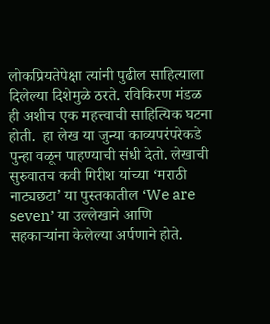लोकप्रियतेपेक्षा त्यांनी पुढील साहित्याला दिलेल्या दिशेमुळे ठरते. रविकिरण मंडळ ही अशीच एक महत्त्वाची साहित्यिक घटना होती.  हा लेख या जुन्या काव्यपरंपरेकडे पुन्हा वळून पाहण्याची संधी देतो. लेखाची सुरुवातच कवी गिरीश यांच्या ‘मराठी नाट्यछटा’ या पुस्तकातील ‘We are seven’ या उल्लेखाने आणि सहकाऱ्यांना केलेल्या अर्पणाने होते.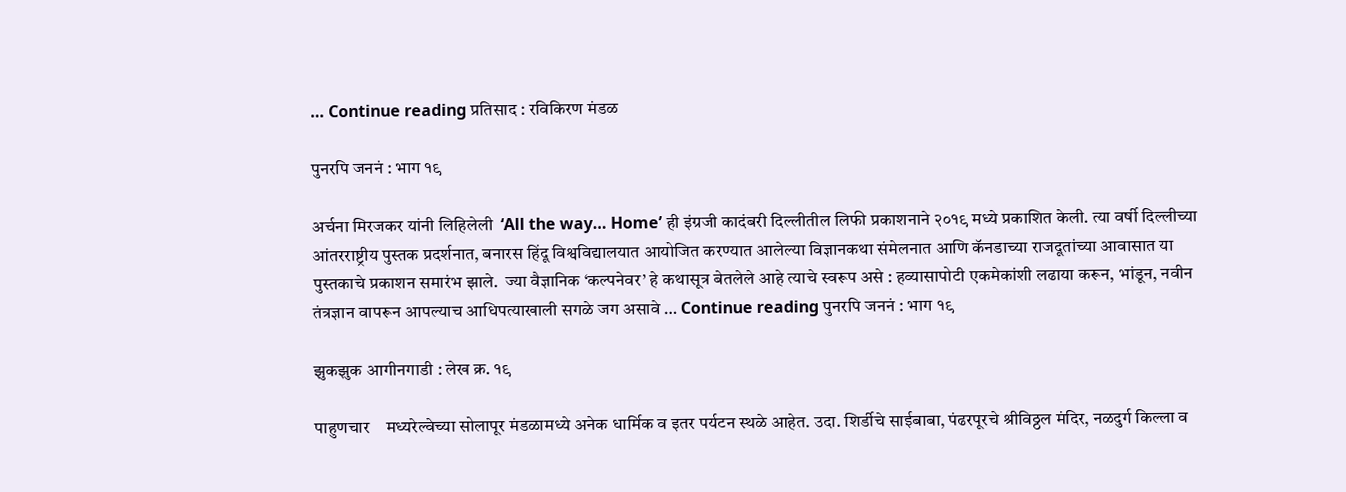… Continue reading प्रतिसाद : रविकिरण मंडळ

पुनरपि जननं : भाग १९

अर्चना मिरजकर यांनी लिहिलेली  ‘All the way… Home’ ही इंग्रजी कादंबरी दिल्लीतील लिफी प्रकाशनाने २०१९ मध्ये प्रकाशित केली. त्या वर्षी दिल्लीच्या आंतरराष्ट्रीय पुस्तक प्रदर्शनात, बनारस हिंदू विश्वविद्यालयात आयोजित करण्यात आलेल्या विज्ञानकथा संमेलनात आणि कॅनडाच्या राजदूतांच्या आवासात या पुस्तकाचे प्रकाशन समारंभ झाले.  ज्या वैज्ञानिक ‘कल्पनेवर’ हे कथासूत्र बेतलेले आहे त्याचे स्वरूप असे : हव्यासापोटी एकमेकांशी लढाया करून, भांडून, नवीन तंत्रज्ञान वापरून आपल्याच आधिपत्याखाली सगळे जग असावे … Continue reading पुनरपि जननं : भाग १९

झुकझुक आगीनगाडी : लेख क्र. १९

पाहुणचार    मध्यरेल्वेच्या सोलापूर मंडळामध्ये अनेक धार्मिक व इतर पर्यटन स्थळे आहेत. उदा. शिर्डीचे साईबाबा, पंढरपूरचे श्रीविठ्ठल मंदिर, नळदुर्ग किल्ला व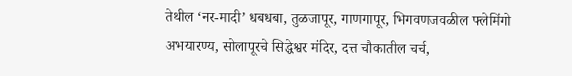तेथील ‘नर-मादी’ धबधबा, तुळजापूर, गाणगापूर, भिगवणजवळील फ्लेमिंगो अभयारण्य, सोलापूरचे सिद्धेश्वर मंदिर, दत्त चौकातील चर्च,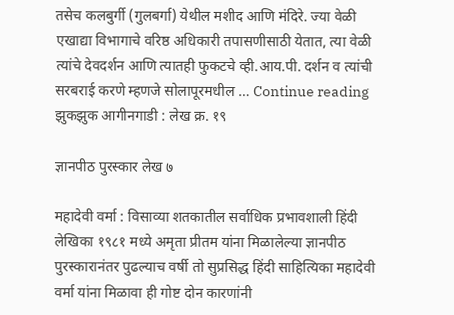तसेच कलबुर्गी (गुलबर्गा) येथील मशीद आणि मंदिरे. ज्या वेळी एखाद्या विभागाचे वरिष्ठ अधिकारी तपासणीसाठी येतात, त्या वेळी त्यांचे देवदर्शन आणि त्यातही फुकटचे व्ही.आय.पी. दर्शन व त्यांची सरबराई करणे म्हणजे सोलापूरमधील … Continue reading झुकझुक आगीनगाडी : लेख क्र. १९

ज्ञानपीठ पुरस्कार लेख ७

महादेवी वर्मा : विसाव्या शतकातील सर्वाधिक प्रभावशाली हिंदी लेखिका १९८१ मध्ये अमृता प्रीतम यांना मिळालेल्या ज्ञानपीठ पुरस्कारानंतर पुढल्याच वर्षी तो सुप्रसिद्ध हिंदी साहित्यिका महादेवी वर्मा यांना मिळावा ही गोष्ट दोन कारणांनी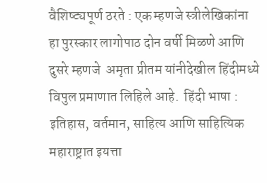वैशिष्ट्यपूर्ण ठरते : एक म्हणजे स्त्रीलेखिकांना हा पुरस्कार लागोपाठ दोन वर्षी मिळणे आणि दुसरे म्हणजे  अमृता प्रीतम यांनीदेखील हिंदीमध्ये विपुल प्रमाणात लिहिले आहे.  हिंदी भाषा : इतिहास, वर्तमान, साहित्य आणि साहित्यिक  महाराष्ट्रात इयत्ता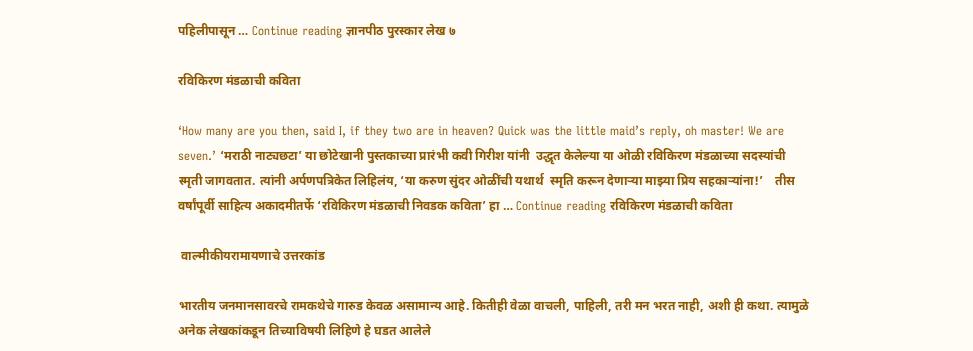पहिलीपासून … Continue reading ज्ञानपीठ पुरस्कार लेख ७

रविकिरण मंडळाची कविता

‘How many are you then, said I, if they two are in heaven? Quick was the little maid’s reply, oh master! We are seven.’ ‘मराठी नाट्यछटा’ या छोटेखानी पुस्तकाच्या प्रारंभी कवी गिरीश यांनी  उद्धृत केलेल्या या ओळी रविकिरण मंडळाच्या सदस्यांची स्मृती जागवतात. त्यांनी अर्पणपत्रिकेत लिहिलंय, ‘या करुण सुंदर ओळींची यथार्थ  स्मृति करून देणाऱ्या माझ्या प्रिय सहकाऱ्यांना!’    तीस वर्षांपूर्वी साहित्य अकादमीतर्फे ‘रविकिरण मंडळाची निवडक कविता’ हा … Continue reading रविकिरण मंडळाची कविता

 वाल्मीकीयरामायणाचे उत्तरकांड

भारतीय जनमानसावरचे रामकथेचे गारुड केवळ असामान्य आहे. कितीही वेळा वाचली, पाहिली, तरी मन भरत नाही, अशी ही कथा. त्यामुळे अनेक लेखकांकडून तिच्याविषयी लिहिणे हे घडत आलेले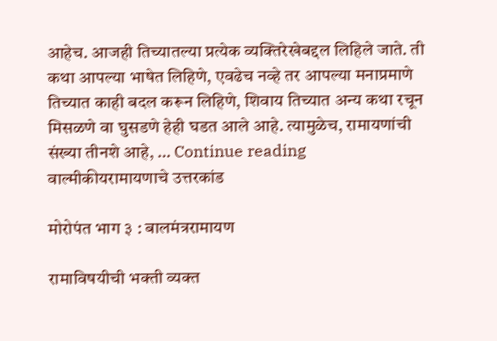आहेच. आजही तिच्यातल्या प्रत्येक व्यक्तिरेखेबद्दल लिहिले जाते. ती कथा आपल्या भाषेत लिहिणे, एवढेच नव्हे तर आपल्या मनाप्रमाणे तिच्यात काही बदल करून लिहिणे, शिवाय तिच्यात अन्य कथा रचून मिसळणे वा घुसडणे हेही घडत आले आहे. त्यामुळेच, रामायणांची संख्या तीनशे आहे, … Continue reading  वाल्मीकीयरामायणाचे उत्तरकांड

मोरोपंत भाग ३ : बालमंत्ररामायण

रामाविषयीची भक्ती व्यक्त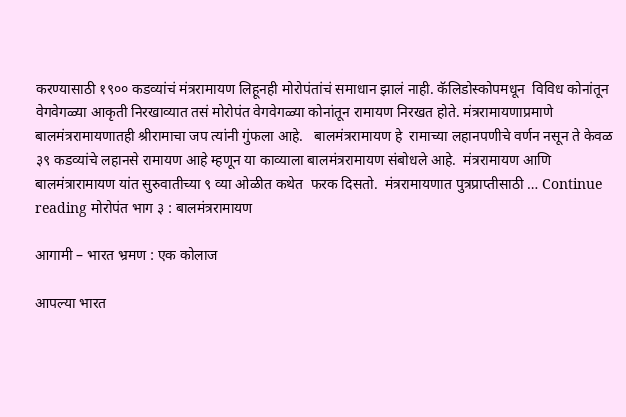करण्यासाठी १९०० कडव्यांचं मंत्ररामायण लिहूनही मोरोपंतांचं समाधान झालं नाही. कॅलिडोस्कोपमधून  विविध कोनांतून वेगवेगळ्या आकृती निरखाव्यात तसं मोरोपंत वेगवेगळ्या कोनांतून रामायण निरखत होते. मंत्ररामायणाप्रमाणे बालमंत्ररामायणातही श्रीरामाचा जप त्यांनी गुंफला आहे.   बालमंत्ररामायण हे  रामाच्या लहानपणीचे वर्णन नसून ते केवळ ३९ कडव्यांचे लहानसे रामायण आहे म्हणून या काव्याला बालमंत्ररामायण संबोधले आहे.  मंत्ररामायण आणि बालमंत्रारामायण यांत सुरुवातीच्या ९ व्या ओळीत कथेत  फरक दिसतो.  मंत्ररामायणात पुत्रप्राप्तीसाठी … Continue reading मोरोपंत भाग ३ : बालमंत्ररामायण

आगामी – भारत भ्रमण : एक कोलाज

आपल्या भारत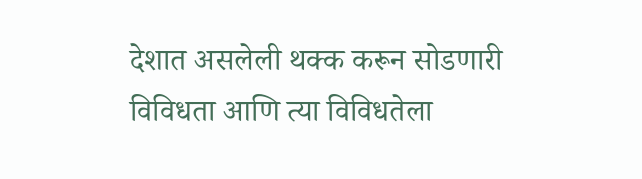देशात असलेली थक्क करून सोडणारी विविधता आणि त्या विविधतेला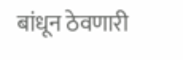बांधून ठेवणारी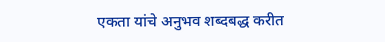एकता यांचे अनुभव शब्दबद्ध करीत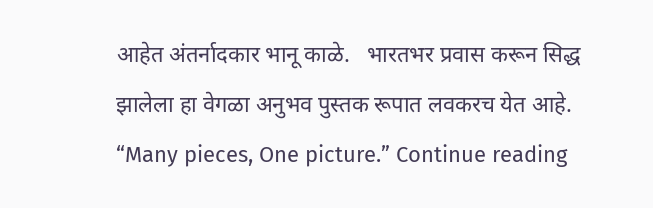आहेत अंतर्नादकार भानू काळे.   भारतभर प्रवास करून सिद्ध झालेला हा वेगळा अनुभव पुस्तक रूपात लवकरच येत आहे.  “Many pieces, One picture.” Continue reading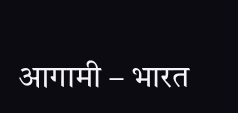आगामी – भारत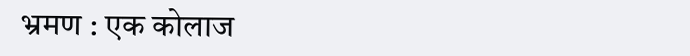भ्रमण : एक कोलाज